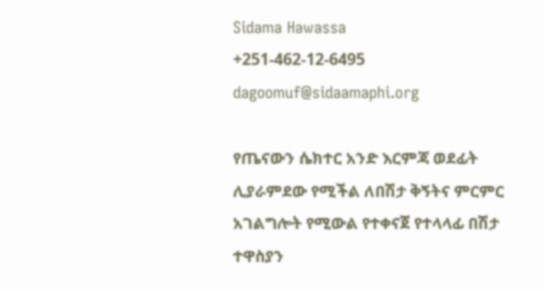Sidama Hawassa
+251-462-12-6495
dagoomuf@sidaamaphi.org

የጤናውን ሴክተር አንድ እርምጃ ወደፊት ሊያራምደው የሚችል ለበሽታ ቅኝትና ምርምር አገልግሎት የሚውል የተቀናጀ የተላላፊ በሽታ ተዋስያን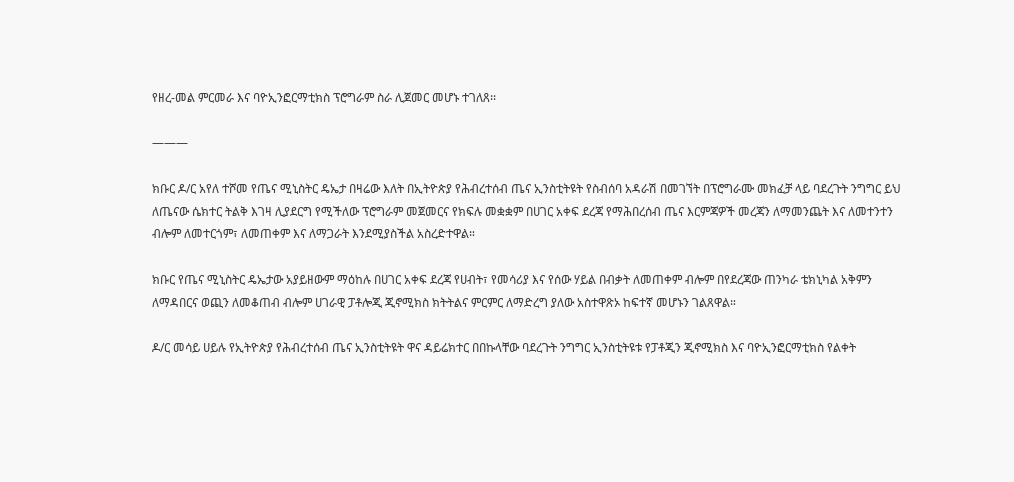የዘረ-መል ምርመራ እና ባዮኢንፎርማቲክስ ፕሮግራም ስራ ሊጀመር መሆኑ ተገለጸ፡፡

———

ክቡር ዶ/ር አየለ ተሾመ የጤና ሚኒስትር ዴኤታ በዛሬው እለት በኢትዮጵያ የሕብረተሰብ ጤና ኢንስቲትዩት የስብሰባ አዳራሽ በመገኘት በፕሮግራሙ መክፈቻ ላይ ባደረጉት ንግግር ይህ ለጤናው ሴክተር ትልቅ እገዛ ሊያደርግ የሚችለው ፕሮግራም መጀመርና የክፍሉ መቋቋም በሀገር አቀፍ ደረጃ የማሕበረሰብ ጤና እርምጃዎች መረጃን ለማመንጨት እና ለመተንተን ብሎም ለመተርጎም፣ ለመጠቀም እና ለማጋራት እንደሚያስችል አስረድተዋል።

ክቡር የጤና ሚኒስትር ዴኤታው አያይዘውም ማዕከሉ በሀገር አቀፍ ደረጃ የሀብት፣ የመሳሪያ እና የሰው ሃይል በብቃት ለመጠቀም ብሎም በየደረጃው ጠንካራ ቴክኒካል አቅምን ለማዳበርና ወጪን ለመቆጠብ ብሎም ሀገራዊ ፓቶሎጂ ጂኖሚክስ ክትትልና ምርምር ለማድረግ ያለው አስተዋጽኦ ከፍተኛ መሆኑን ገልጸዋል።

ዶ/ር መሳይ ሀይሉ የኢትዮጵያ የሕብረተሰብ ጤና ኢንስቲትዩት ዋና ዳይሬክተር በበኩላቸው ባደረጉት ንግግር ኢንስቲትዩቱ የፓቶጂን ጂኖሚክስ እና ባዮኢንፎርማቲክስ የልቀት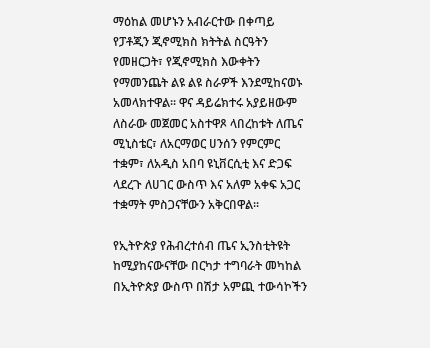ማዕከል መሆኑን አብራርተው በቀጣይ የፓቶጂን ጂኖሚክስ ክትትል ስርዓትን የመዘርጋት፣ የጂኖሚክስ እውቀትን የማመንጨት ልዩ ልዩ ስራዎች እንደሚከናወኑ አመላክተዋል፡፡ ዋና ዳይሬክተሩ አያይዘውም ለስራው መጀመር አስተዋጾ ላበረከቱት ለጤና ሚኒስቴር፣ ለአርማወር ሀንሰን የምርምር ተቋም፣ ለአዲስ አበባ ዩኒቨርሲቲ እና ድጋፍ ላደረጉ ለሀገር ውስጥ እና አለም አቀፍ አጋር ተቋማት ምስጋናቸውን አቅርበዋል፡፡

የኢትዮጵያ የሕብረተሰብ ጤና ኢንስቲትዩት ከሚያከናውናቸው በርካታ ተግባራት መካከል በኢትዮጵያ ውስጥ በሽታ አምጪ ተውሳኮችን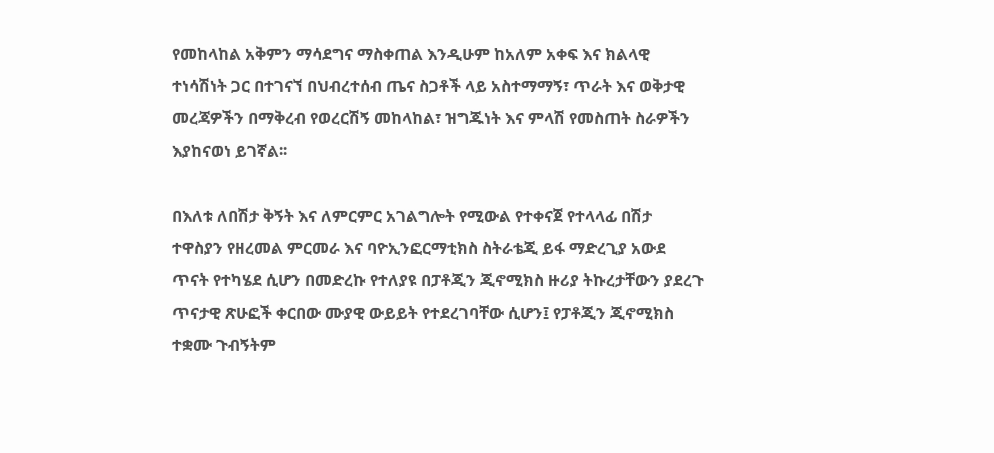የመከላከል አቅምን ማሳደግና ማስቀጠል እንዲሁም ከአለም አቀፍ እና ክልላዊ ተነሳሽነት ጋር በተገናኘ በህብረተሰብ ጤና ስጋቶች ላይ አስተማማኝ፣ ጥራት እና ወቅታዊ መረጃዎችን በማቅረብ የወረርሽኝ መከላከል፣ ዝግጁነት እና ምላሽ የመስጠት ስራዎችን እያከናወነ ይገኛል፡፡

በእለቱ ለበሽታ ቅኝት እና ለምርምር አገልግሎት የሚውል የተቀናጀ የተላላፊ በሽታ ተዋስያን የዘረመል ምርመራ እና ባዮኢንፎርማቲክስ ስትራቴጂ ይፋ ማድረጊያ አውደ ጥናት የተካሄደ ሲሆን በመድረኩ የተለያዩ በፓቶጂን ጂኖሚክስ ዙሪያ ትኩረታቸውን ያደረጉ ጥናታዊ ጽሁፎች ቀርበው ሙያዊ ውይይት የተደረገባቸው ሲሆን፤ የፓቶጂን ጂኖሚክስ ተቋሙ ጉብኝትም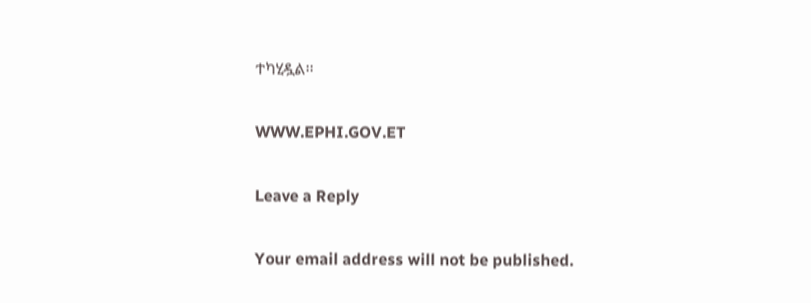ተካሂዷል፡፡

WWW.EPHI.GOV.ET

Leave a Reply

Your email address will not be published.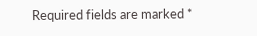Required fields are marked *